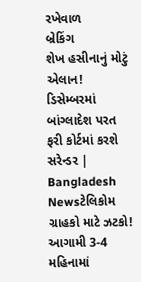રખેવાળ
બ્રેકિંગ
શેખ હસીનાનું મોટું એલાન! ડિસેમ્બરમાં બાંગ્લાદેશ પરત ફરી કોર્ટમાં કરશે સરેન્ડર | Bangladesh Newsટેલિકોમ ગ્રાહકો માટે ઝટકો! આગામી 3-4 મહિનામાં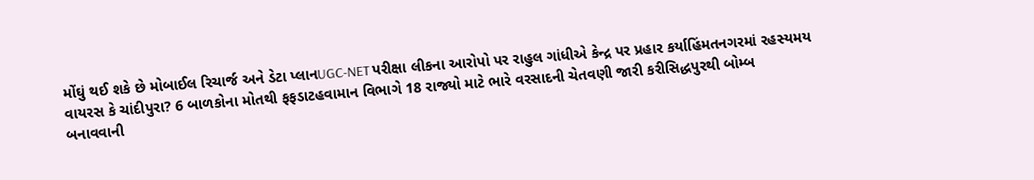મોંઘું થઈ શકે છે મોબાઈલ રિચાર્જ અને ડેટા પ્લાનUGC-NET પરીક્ષા લીકના આરોપો પર રાહુલ ગાંધીએ કેન્દ્ર પર પ્રહાર કર્યાહિંમતનગરમાં રહસ્યમય વાયરસ કે ચાંદીપુરા? 6 બાળકોના મોતથી ફફડાટહવામાન વિભાગે 18 રાજ્યો માટે ભારે વરસાદની ચેતવણી જારી કરીસિદ્ધપુરથી બોમ્બ બનાવવાની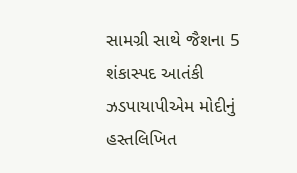સામગ્રી સાથે જૈશના 5 શંકાસ્પદ આતંકી ઝડપાયાપીએમ મોદીનું હસ્તલિખિત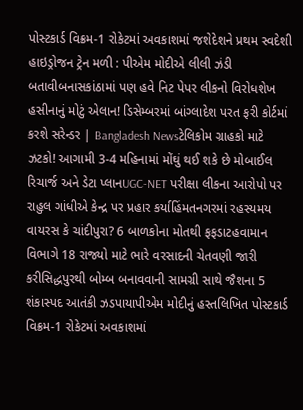પોસ્ટકાર્ડ વિક્રમ-1 રોકેટમાં અવકાશમાં જશેદેશને પ્રથમ સ્વદેશી હાઇડ્રોજન ટ્રેન મળી : પીએમ મોદીએ લીલી ઝંડી બતાવીબનાસકાંઠામાં પણ હવે નિટ પેપર લીકનો વિરોધશેખ હસીનાનું મોટું એલાન! ડિસેમ્બરમાં બાંગ્લાદેશ પરત ફરી કોર્ટમાં કરશે સરેન્ડર | Bangladesh Newsટેલિકોમ ગ્રાહકો માટે ઝટકો! આગામી 3-4 મહિનામાં મોંઘું થઈ શકે છે મોબાઈલ રિચાર્જ અને ડેટા પ્લાનUGC-NET પરીક્ષા લીકના આરોપો પર રાહુલ ગાંધીએ કેન્દ્ર પર પ્રહાર કર્યાહિંમતનગરમાં રહસ્યમય વાયરસ કે ચાંદીપુરા? 6 બાળકોના મોતથી ફફડાટહવામાન વિભાગે 18 રાજ્યો માટે ભારે વરસાદની ચેતવણી જારી કરીસિદ્ધપુરથી બોમ્બ બનાવવાની સામગ્રી સાથે જૈશના 5 શંકાસ્પદ આતંકી ઝડપાયાપીએમ મોદીનું હસ્તલિખિત પોસ્ટકાર્ડ વિક્રમ-1 રોકેટમાં અવકાશમાં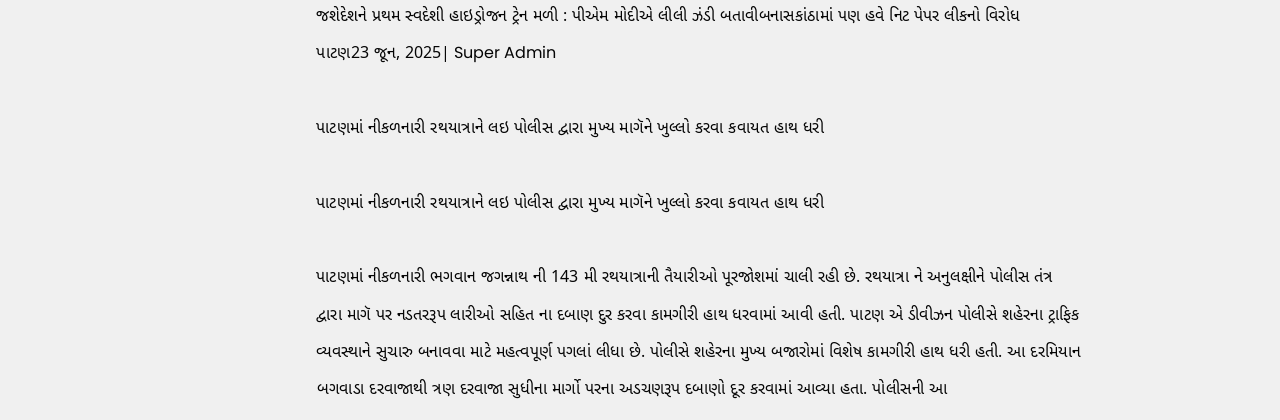જશેદેશને પ્રથમ સ્વદેશી હાઇડ્રોજન ટ્રેન મળી : પીએમ મોદીએ લીલી ઝંડી બતાવીબનાસકાંઠામાં પણ હવે નિટ પેપર લીકનો વિરોધ
પાટણ23 જૂન, 2025| Super Admin

પાટણમાં નીકળનારી રથયાત્રાને લઇ પોલીસ દ્વારા મુખ્ય માગૅને ખુલ્લો કરવા કવાયત હાથ ધરી

પાટણમાં નીકળનારી રથયાત્રાને લઇ પોલીસ દ્વારા મુખ્ય માગૅને ખુલ્લો કરવા કવાયત હાથ ધરી

પાટણમાં નીકળનારી ભગવાન જગન્નાથ ની 143 મી રથયાત્રાની તૈયારીઓ પૂરજોશમાં ચાલી રહી છે. રથયાત્રા ને અનુલક્ષીને પોલીસ તંત્ર દ્વારા માગૅ પર નડતરરૂપ લારીઓ સહિત ના દબાણ દુર કરવા કામગીરી હાથ ધરવામાં આવી હતી. પાટણ એ ડીવીઝન પોલીસે શહેરના ટ્રાફિક વ્યવસ્થાને સુચારુ બનાવવા માટે મહત્વપૂર્ણ પગલાં લીધા છે. પોલીસે શહેરના મુખ્ય બજારોમાં વિશેષ કામગીરી હાથ ધરી હતી. આ દરમિયાન બગવાડા દરવાજાથી ત્રણ દરવાજા સુધીના માર્ગો પરના અડચણરૂપ દબાણો દૂર કરવામાં આવ્યા હતા. પોલીસની આ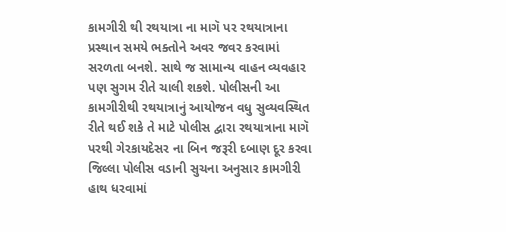કામગીરી થી રથયાત્રા ના માગૅ પર રથયાત્રાના પ્રસ્થાન સમયે ભક્તોને અવર જવર કરવામાં સરળતા બનશે. સાથે જ સામાન્ય વાહન વ્યવહાર પણ સુગમ રીતે ચાલી શકશે. પોલીસની આ કામગીરીથી રથયાત્રાનું આયોજન વધુ સુવ્યવસ્થિત રીતે થઈ શકે તે માટે પોલીસ દ્વારા રથયાત્રાના માગૅ પરથી ગેરકાયદેસર ના બિન જરૂરી દબાણ દૂર કરવા જિલ્લા પોલીસ વડાની સુચના અનુસાર કામગીરી હાથ ધરવામાં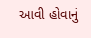આવી હોવાનું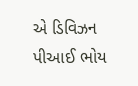એ ડિવિઝન પીઆઈ ભોય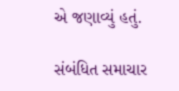એ જણાવ્યું હતું.

સંબંધિત સમાચાર